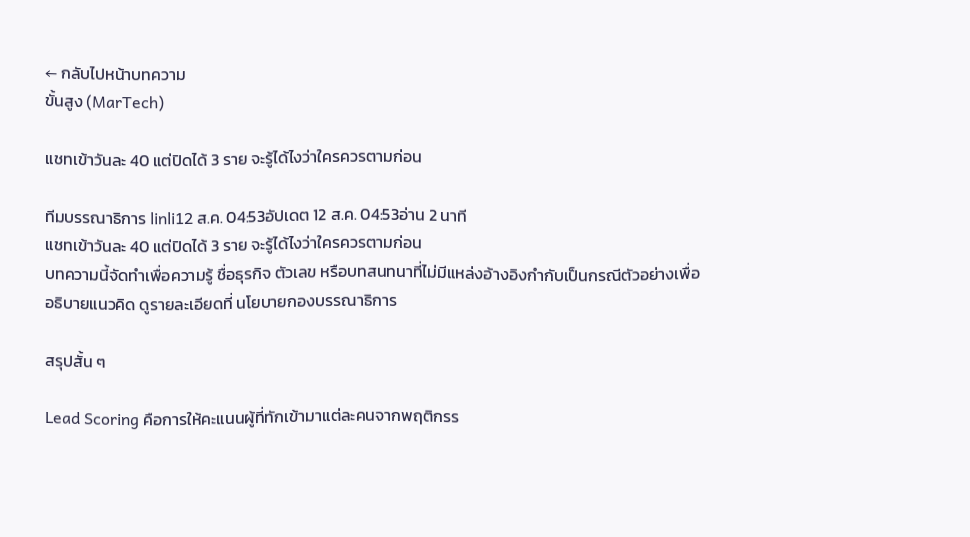← กลับไปหน้าบทความ
ขั้นสูง (MarTech)

แชทเข้าวันละ 40 แต่ปิดได้ 3 ราย จะรู้ได้ไงว่าใครควรตามก่อน

ทีมบรรณาธิการ linli12 ส.ค. 04:53อัปเดต 12 ส.ค. 04:53อ่าน 2 นาที
แชทเข้าวันละ 40 แต่ปิดได้ 3 ราย จะรู้ได้ไงว่าใครควรตามก่อน
บทความนี้จัดทำเพื่อความรู้ ชื่อธุรกิจ ตัวเลข หรือบทสนทนาที่ไม่มีแหล่งอ้างอิงกำกับเป็นกรณีตัวอย่างเพื่ออธิบายแนวคิด ดูรายละเอียดที่ นโยบายกองบรรณาธิการ

สรุปสั้น ๆ

Lead Scoring คือการให้คะแนนผู้ที่ทักเข้ามาแต่ละคนจากพฤติกรร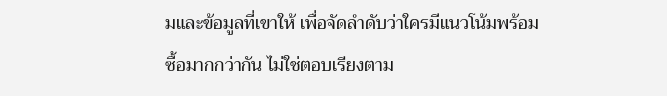มและข้อมูลที่เขาให้ เพื่อจัดลำดับว่าใครมีแนวโน้มพร้อมซื้อมากกว่ากัน ไม่ใช่ตอบเรียงตาม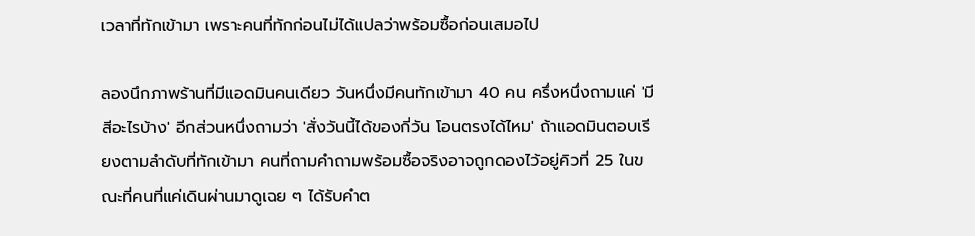เวลาที่ทักเข้ามา เพราะคนที่ทักก่อนไม่ได้แปลว่าพร้อมซื้อก่อนเสมอไป

ลองนึกภาพร้านที่มีแอดมินคนเดียว วันหนึ่งมีคนทักเข้ามา 40 คน ครึ่งหนึ่งถามแค่ 'มีสีอะไรบ้าง' อีกส่วนหนึ่งถามว่า 'สั่งวันนี้ได้ของกี่วัน โอนตรงได้ไหม' ถ้าแอดมินตอบเรียงตามลำดับที่ทักเข้ามา คนที่ถามคำถามพร้อมซื้อจริงอาจถูกดองไว้อยู่คิวที่ 25 ในขณะที่คนที่แค่เดินผ่านมาดูเฉย ๆ ได้รับคำต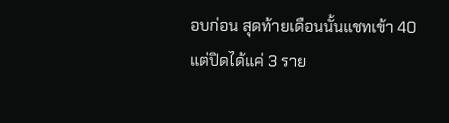อบก่อน สุดท้ายเดือนนั้นแชทเข้า 40 แต่ปิดได้แค่ 3 ราย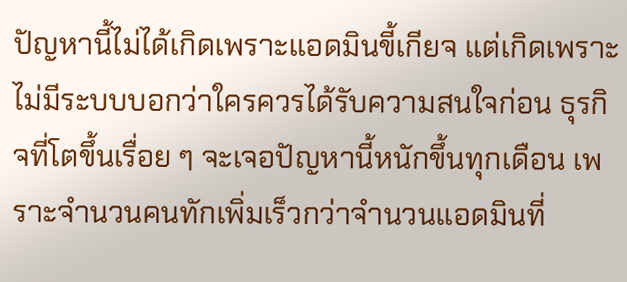ปัญหานี้ไม่ได้เกิดเพราะแอดมินขี้เกียจ แต่เกิดเพราะไม่มีระบบบอกว่าใครควรได้รับความสนใจก่อน ธุรกิจที่โตขึ้นเรื่อย ๆ จะเจอปัญหานี้หนักขึ้นทุกเดือน เพราะจำนวนคนทักเพิ่มเร็วกว่าจำนวนแอดมินที่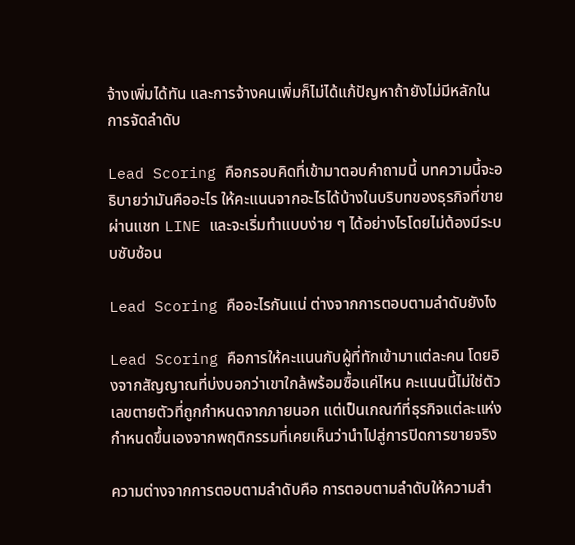จ้างเพิ่มได้ทัน และการจ้างคนเพิ่มก็ไม่ได้แก้ปัญหาถ้ายังไม่มีหลักในการจัดลำดับ

Lead Scoring คือกรอบคิดที่เข้ามาตอบคำถามนี้ บทความนี้จะอธิบายว่ามันคืออะไร ให้คะแนนจากอะไรได้บ้างในบริบทของธุรกิจที่ขายผ่านแชท LINE และจะเริ่มทำแบบง่าย ๆ ได้อย่างไรโดยไม่ต้องมีระบบซับซ้อน

Lead Scoring คืออะไรกันแน่ ต่างจากการตอบตามลำดับยังไง

Lead Scoring คือการให้คะแนนกับผู้ที่ทักเข้ามาแต่ละคน โดยอิงจากสัญญาณที่บ่งบอกว่าเขาใกล้พร้อมซื้อแค่ไหน คะแนนนี้ไม่ใช่ตัวเลขตายตัวที่ถูกกำหนดจากภายนอก แต่เป็นเกณฑ์ที่ธุรกิจแต่ละแห่งกำหนดขึ้นเองจากพฤติกรรมที่เคยเห็นว่านำไปสู่การปิดการขายจริง

ความต่างจากการตอบตามลำดับคือ การตอบตามลำดับให้ความสำ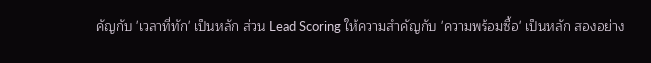คัญกับ 'เวลาที่ทัก' เป็นหลัก ส่วน Lead Scoring ให้ความสำคัญกับ 'ความพร้อมซื้อ' เป็นหลัก สองอย่าง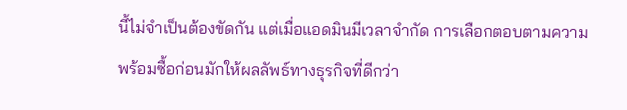นี้ไม่จำเป็นต้องขัดกัน แต่เมื่อแอดมินมีเวลาจำกัด การเลือกตอบตามความพร้อมซื้อก่อนมักให้ผลลัพธ์ทางธุรกิจที่ดีกว่า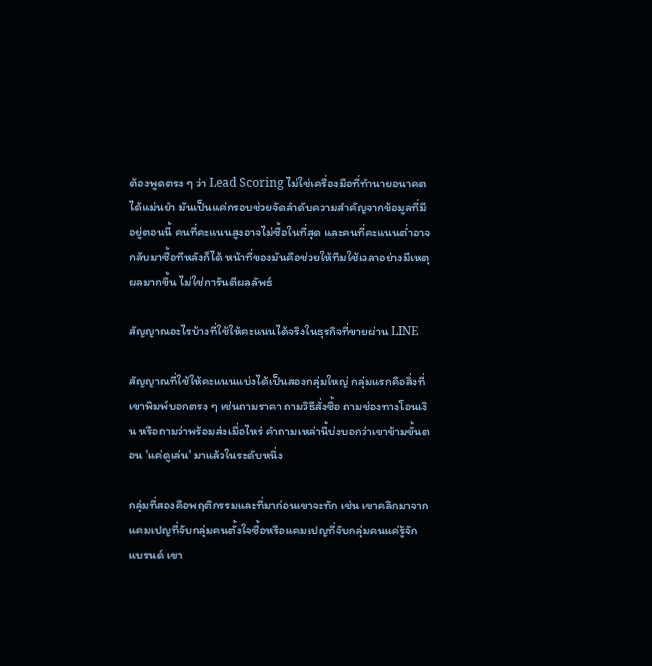ต้องพูดตรง ๆ ว่า Lead Scoring ไม่ใช่เครื่องมือที่ทำนายอนาคตได้แม่นยำ มันเป็นแค่กรอบช่วยจัดลำดับความสำคัญจากข้อมูลที่มีอยู่ตอนนี้ คนที่คะแนนสูงอาจไม่ซื้อในที่สุด และคนที่คะแนนต่ำอาจกลับมาซื้อทีหลังก็ได้ หน้าที่ของมันคือช่วยให้ทีมใช้เวลาอย่างมีเหตุผลมากขึ้น ไม่ใช่การันตีผลลัพธ์

สัญญาณอะไรบ้างที่ใช้ให้คะแนนได้จริงในธุรกิจที่ขายผ่าน LINE

สัญญาณที่ใช้ให้คะแนนแบ่งได้เป็นสองกลุ่มใหญ่ กลุ่มแรกคือสิ่งที่เขาพิมพ์บอกตรง ๆ เช่นถามราคา ถามวิธีสั่งซื้อ ถามช่องทางโอนเงิน หรือถามว่าพร้อมส่งเมื่อไหร่ คำถามเหล่านี้บ่งบอกว่าเขาข้ามขั้นตอน 'แค่ดูเล่น' มาแล้วในระดับหนึ่ง

กลุ่มที่สองคือพฤติกรรมและที่มาก่อนเขาจะทัก เช่น เขาคลิกมาจากแคมเปญที่จับกลุ่มคนตั้งใจซื้อหรือแคมเปญที่จับกลุ่มคนแค่รู้จักแบรนด์ เขา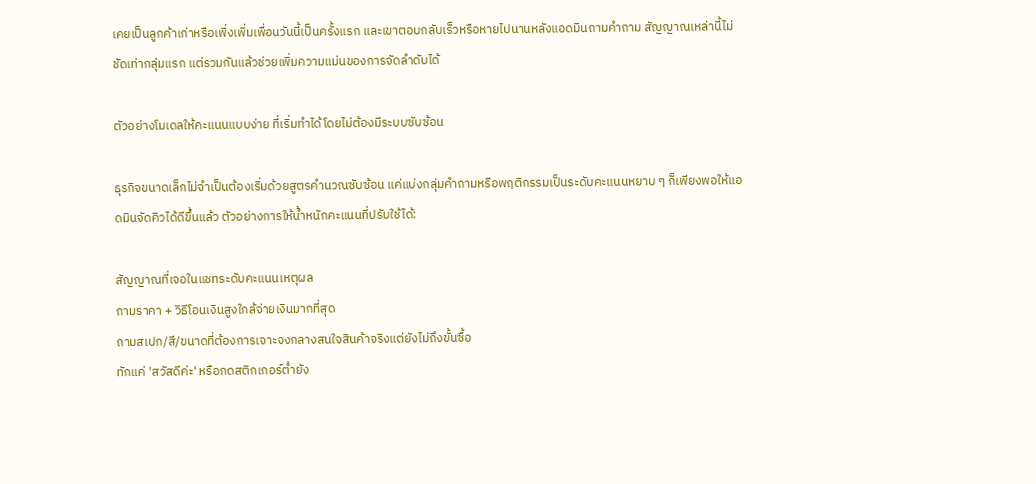เคยเป็นลูกค้าเก่าหรือเพิ่งเพิ่มเพื่อนวันนี้เป็นครั้งแรก และเขาตอบกลับเร็วหรือหายไปนานหลังแอดมินถามคำถาม สัญญาณเหล่านี้ไม่ชัดเท่ากลุ่มแรก แต่รวมกันแล้วช่วยเพิ่มความแม่นของการจัดลำดับได้

ตัวอย่างโมเดลให้คะแนนแบบง่าย ที่เริ่มทำได้โดยไม่ต้องมีระบบซับซ้อน

ธุรกิจขนาดเล็กไม่จำเป็นต้องเริ่มด้วยสูตรคำนวณซับซ้อน แค่แบ่งกลุ่มคำถามหรือพฤติกรรมเป็นระดับคะแนนหยาบ ๆ ก็เพียงพอให้แอดมินจัดคิวได้ดีขึ้นแล้ว ตัวอย่างการให้น้ำหนักคะแนนที่ปรับใช้ได้:

สัญญาณที่เจอในแชทระดับคะแนนเหตุผล
ถามราคา + วิธีโอนเงินสูงใกล้จ่ายเงินมากที่สุด
ถามสเปก/สี/ขนาดที่ต้องการเจาะจงกลางสนใจสินค้าจริงแต่ยังไม่ถึงขั้นซื้อ
ทักแค่ 'สวัสดีค่ะ' หรือกดสติกเกอร์ต่ำยัง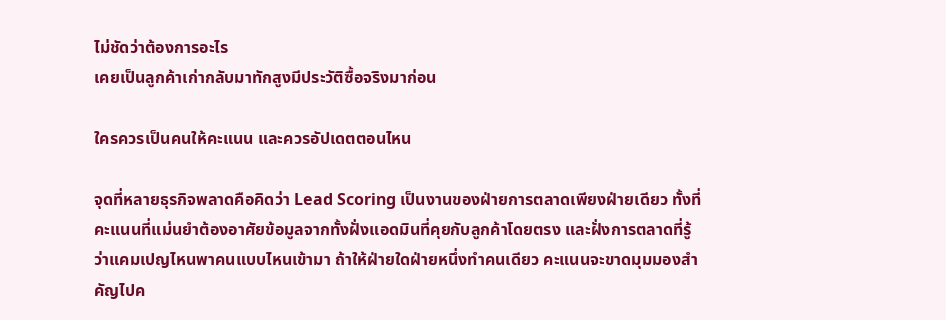ไม่ชัดว่าต้องการอะไร
เคยเป็นลูกค้าเก่ากลับมาทักสูงมีประวัติซื้อจริงมาก่อน

ใครควรเป็นคนให้คะแนน และควรอัปเดตตอนไหน

จุดที่หลายธุรกิจพลาดคือคิดว่า Lead Scoring เป็นงานของฝ่ายการตลาดเพียงฝ่ายเดียว ทั้งที่คะแนนที่แม่นยำต้องอาศัยข้อมูลจากทั้งฝั่งแอดมินที่คุยกับลูกค้าโดยตรง และฝั่งการตลาดที่รู้ว่าแคมเปญไหนพาคนแบบไหนเข้ามา ถ้าให้ฝ่ายใดฝ่ายหนึ่งทำคนเดียว คะแนนจะขาดมุมมองสำคัญไปค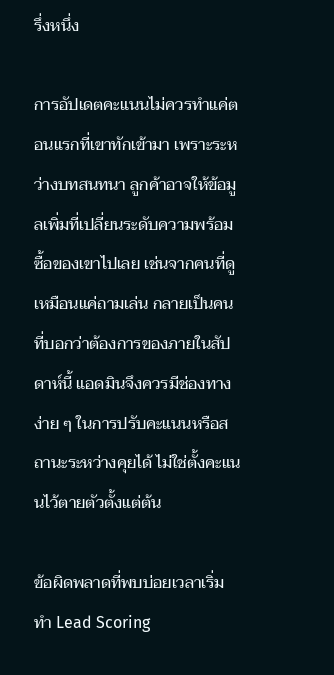รึ่งหนึ่ง

การอัปเดตคะแนนไม่ควรทำแค่ตอนแรกที่เขาทักเข้ามา เพราะระหว่างบทสนทนา ลูกค้าอาจให้ข้อมูลเพิ่มที่เปลี่ยนระดับความพร้อมซื้อของเขาไปเลย เช่นจากคนที่ดูเหมือนแค่ถามเล่น กลายเป็นคนที่บอกว่าต้องการของภายในสัปดาห์นี้ แอดมินจึงควรมีช่องทางง่าย ๆ ในการปรับคะแนนหรือสถานะระหว่างคุยได้ ไม่ใช่ตั้งคะแนนไว้ตายตัวตั้งแต่ต้น

ข้อผิดพลาดที่พบบ่อยเวลาเริ่มทำ Lead Scoring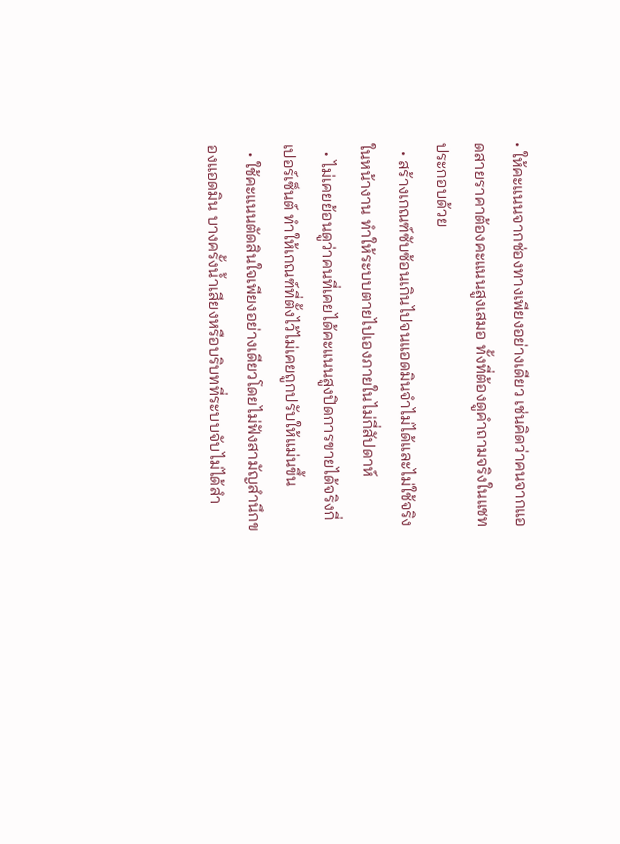• ให้คะแนนจากช่องทางเพียงอย่างเดียว เช่นคิดว่าคนจากแอดสายราคาต้องคะแนนสูงเสมอ ทั้งที่ต้องดูคำถามจริงในแชทประกอบด้วย
  • สร้างเกณฑ์ซับซ้อนเกินไปจนแอดมินจำไม่ได้และไม่ใช้จริงในหน้างาน ทำให้ระบบตายไปเองภายในไม่กี่สัปดาห์
  • ไม่เคยย้อนดูว่าคนที่เคยได้คะแนนสูงปิดการขายได้จริงกี่เปอร์เซ็นต์ ทำให้เกณฑ์ที่ตั้งไว้ไม่เคยถูกปรับให้แม่นขึ้น
  • ใช้คะแนนตัดสินใจเพียงอย่างเดียวโดยไม่ฟังสามัญสำนึกของแอดมิน บางครั้งน้ำเสียงหรือบริบทที่ระบบจับไม่ได้สำ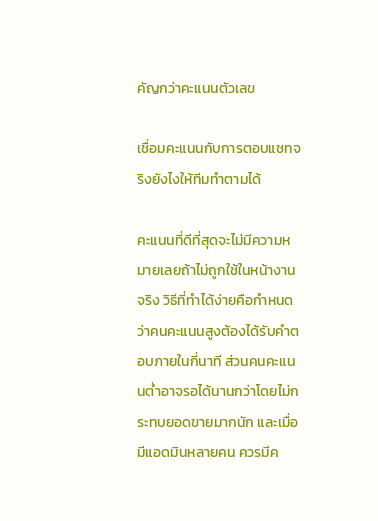คัญกว่าคะแนนตัวเลข

เชื่อมคะแนนกับการตอบแชทจริงยังไงให้ทีมทำตามได้

คะแนนที่ดีที่สุดจะไม่มีความหมายเลยถ้าไม่ถูกใช้ในหน้างานจริง วิธีที่ทำได้ง่ายคือกำหนดว่าคนคะแนนสูงต้องได้รับคำตอบภายในกี่นาที ส่วนคนคะแนนต่ำอาจรอได้นานกว่าโดยไม่กระทบยอดขายมากนัก และเมื่อมีแอดมินหลายคน ควรมีค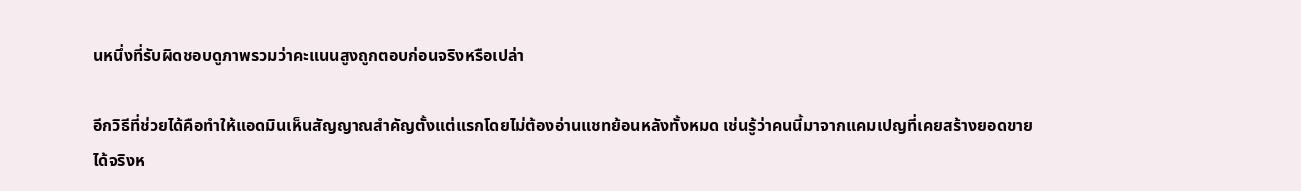นหนึ่งที่รับผิดชอบดูภาพรวมว่าคะแนนสูงถูกตอบก่อนจริงหรือเปล่า

อีกวิธีที่ช่วยได้คือทำให้แอดมินเห็นสัญญาณสำคัญตั้งแต่แรกโดยไม่ต้องอ่านแชทย้อนหลังทั้งหมด เช่นรู้ว่าคนนี้มาจากแคมเปญที่เคยสร้างยอดขายได้จริงห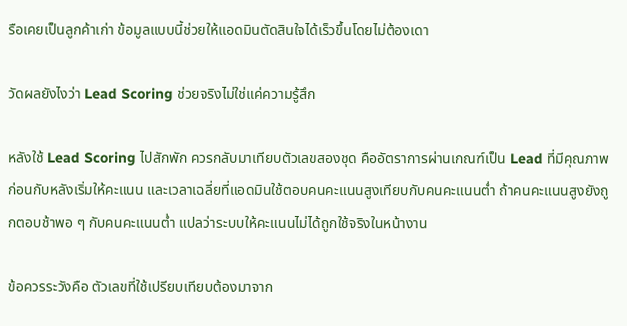รือเคยเป็นลูกค้าเก่า ข้อมูลแบบนี้ช่วยให้แอดมินตัดสินใจได้เร็วขึ้นโดยไม่ต้องเดา

วัดผลยังไงว่า Lead Scoring ช่วยจริงไม่ใช่แค่ความรู้สึก

หลังใช้ Lead Scoring ไปสักพัก ควรกลับมาเทียบตัวเลขสองชุด คืออัตราการผ่านเกณฑ์เป็น Lead ที่มีคุณภาพก่อนกับหลังเริ่มให้คะแนน และเวลาเฉลี่ยที่แอดมินใช้ตอบคนคะแนนสูงเทียบกับคนคะแนนต่ำ ถ้าคนคะแนนสูงยังถูกตอบช้าพอ ๆ กับคนคะแนนต่ำ แปลว่าระบบให้คะแนนไม่ได้ถูกใช้จริงในหน้างาน

ข้อควรระวังคือ ตัวเลขที่ใช้เปรียบเทียบต้องมาจาก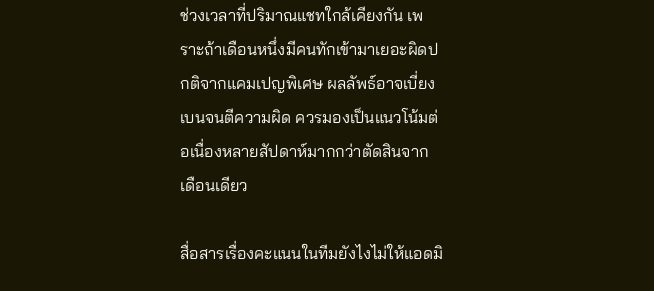ช่วงเวลาที่ปริมาณแชทใกล้เคียงกัน เพราะถ้าเดือนหนึ่งมีคนทักเข้ามาเยอะผิดปกติจากแคมเปญพิเศษ ผลลัพธ์อาจเบี่ยงเบนจนตีความผิด ควรมองเป็นแนวโน้มต่อเนื่องหลายสัปดาห์มากกว่าตัดสินจากเดือนเดียว

สื่อสารเรื่องคะแนนในทีมยังไงไม่ให้แอดมิ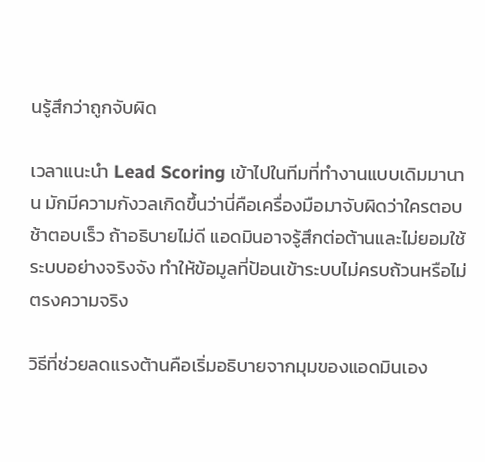นรู้สึกว่าถูกจับผิด

เวลาแนะนำ Lead Scoring เข้าไปในทีมที่ทำงานแบบเดิมมานาน มักมีความกังวลเกิดขึ้นว่านี่คือเครื่องมือมาจับผิดว่าใครตอบช้าตอบเร็ว ถ้าอธิบายไม่ดี แอดมินอาจรู้สึกต่อต้านและไม่ยอมใช้ระบบอย่างจริงจัง ทำให้ข้อมูลที่ป้อนเข้าระบบไม่ครบถ้วนหรือไม่ตรงความจริง

วิธีที่ช่วยลดแรงต้านคือเริ่มอธิบายจากมุมของแอดมินเอง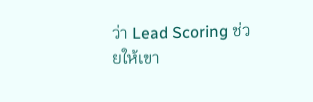ว่า Lead Scoring ช่วยให้เขา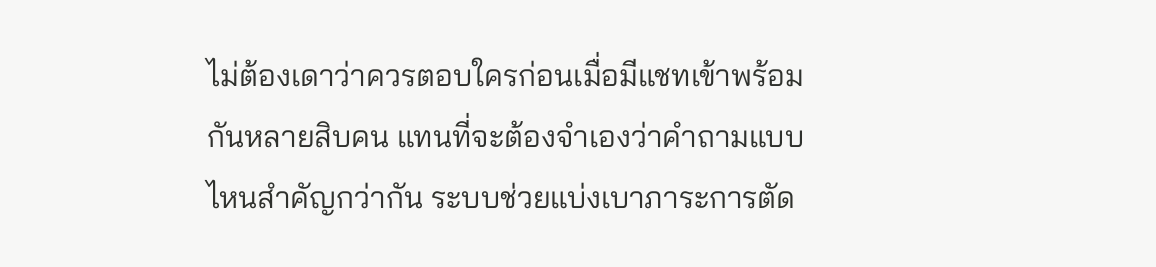ไม่ต้องเดาว่าควรตอบใครก่อนเมื่อมีแชทเข้าพร้อมกันหลายสิบคน แทนที่จะต้องจำเองว่าคำถามแบบไหนสำคัญกว่ากัน ระบบช่วยแบ่งเบาภาระการตัด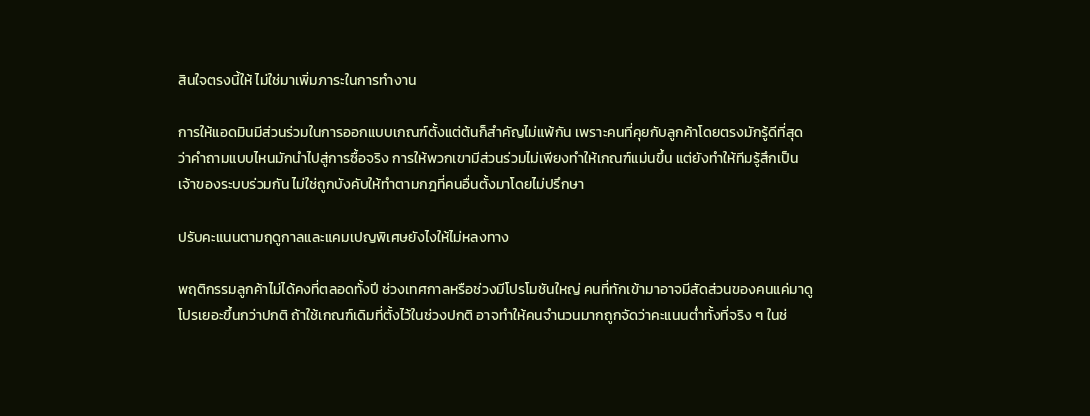สินใจตรงนี้ให้ ไม่ใช่มาเพิ่มภาระในการทำงาน

การให้แอดมินมีส่วนร่วมในการออกแบบเกณฑ์ตั้งแต่ต้นก็สำคัญไม่แพ้กัน เพราะคนที่คุยกับลูกค้าโดยตรงมักรู้ดีที่สุดว่าคำถามแบบไหนมักนำไปสู่การซื้อจริง การให้พวกเขามีส่วนร่วมไม่เพียงทำให้เกณฑ์แม่นขึ้น แต่ยังทำให้ทีมรู้สึกเป็นเจ้าของระบบร่วมกัน ไม่ใช่ถูกบังคับให้ทำตามกฎที่คนอื่นตั้งมาโดยไม่ปรึกษา

ปรับคะแนนตามฤดูกาลและแคมเปญพิเศษยังไงให้ไม่หลงทาง

พฤติกรรมลูกค้าไม่ได้คงที่ตลอดทั้งปี ช่วงเทศกาลหรือช่วงมีโปรโมชันใหญ่ คนที่ทักเข้ามาอาจมีสัดส่วนของคนแค่มาดูโปรเยอะขึ้นกว่าปกติ ถ้าใช้เกณฑ์เดิมที่ตั้งไว้ในช่วงปกติ อาจทำให้คนจำนวนมากถูกจัดว่าคะแนนต่ำทั้งที่จริง ๆ ในช่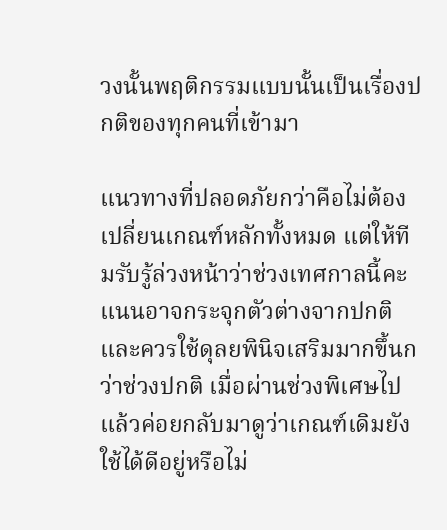วงนั้นพฤติกรรมแบบนั้นเป็นเรื่องปกติของทุกคนที่เข้ามา

แนวทางที่ปลอดภัยกว่าคือไม่ต้องเปลี่ยนเกณฑ์หลักทั้งหมด แต่ให้ทีมรับรู้ล่วงหน้าว่าช่วงเทศกาลนี้คะแนนอาจกระจุกตัวต่างจากปกติ และควรใช้ดุลยพินิจเสริมมากขึ้นกว่าช่วงปกติ เมื่อผ่านช่วงพิเศษไปแล้วค่อยกลับมาดูว่าเกณฑ์เดิมยังใช้ได้ดีอยู่หรือไม่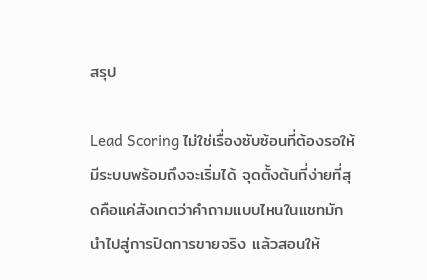สรุป

Lead Scoring ไม่ใช่เรื่องซับซ้อนที่ต้องรอให้มีระบบพร้อมถึงจะเริ่มได้ จุดตั้งต้นที่ง่ายที่สุดคือแค่สังเกตว่าคำถามแบบไหนในแชทมักนำไปสู่การปิดการขายจริง แล้วสอนให้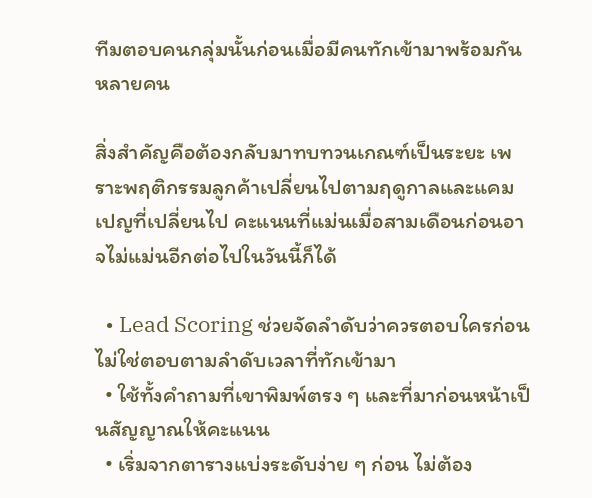ทีมตอบคนกลุ่มนั้นก่อนเมื่อมีคนทักเข้ามาพร้อมกันหลายคน

สิ่งสำคัญคือต้องกลับมาทบทวนเกณฑ์เป็นระยะ เพราะพฤติกรรมลูกค้าเปลี่ยนไปตามฤดูกาลและแคมเปญที่เปลี่ยนไป คะแนนที่แม่นเมื่อสามเดือนก่อนอาจไม่แม่นอีกต่อไปในวันนี้ก็ได้

  • Lead Scoring ช่วยจัดลำดับว่าควรตอบใครก่อน ไม่ใช่ตอบตามลำดับเวลาที่ทักเข้ามา
  • ใช้ทั้งคำถามที่เขาพิมพ์ตรง ๆ และที่มาก่อนหน้าเป็นสัญญาณให้คะแนน
  • เริ่มจากตารางแบ่งระดับง่าย ๆ ก่อน ไม่ต้อง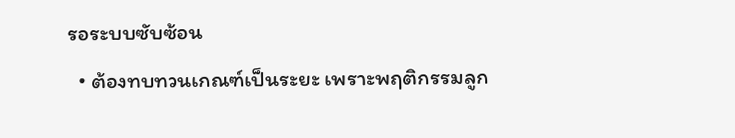รอระบบซับซ้อน
  • ต้องทบทวนเกณฑ์เป็นระยะ เพราะพฤติกรรมลูก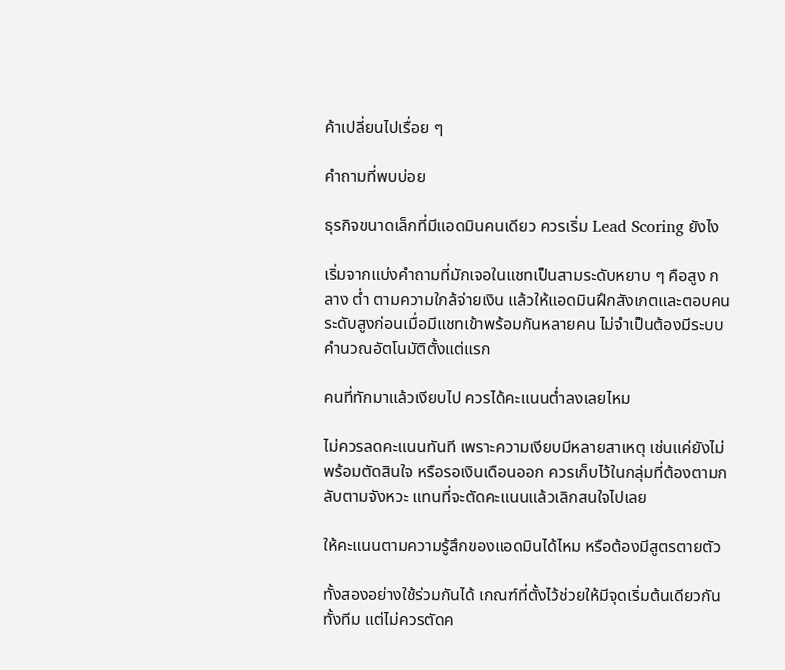ค้าเปลี่ยนไปเรื่อย ๆ

คำถามที่พบบ่อย

ธุรกิจขนาดเล็กที่มีแอดมินคนเดียว ควรเริ่ม Lead Scoring ยังไง

เริ่มจากแบ่งคำถามที่มักเจอในแชทเป็นสามระดับหยาบ ๆ คือสูง กลาง ต่ำ ตามความใกล้จ่ายเงิน แล้วให้แอดมินฝึกสังเกตและตอบคนระดับสูงก่อนเมื่อมีแชทเข้าพร้อมกันหลายคน ไม่จำเป็นต้องมีระบบคำนวณอัตโนมัติตั้งแต่แรก

คนที่ทักมาแล้วเงียบไป ควรได้คะแนนต่ำลงเลยไหม

ไม่ควรลดคะแนนทันที เพราะความเงียบมีหลายสาเหตุ เช่นแค่ยังไม่พร้อมตัดสินใจ หรือรอเงินเดือนออก ควรเก็บไว้ในกลุ่มที่ต้องตามกลับตามจังหวะ แทนที่จะตัดคะแนนแล้วเลิกสนใจไปเลย

ให้คะแนนตามความรู้สึกของแอดมินได้ไหม หรือต้องมีสูตรตายตัว

ทั้งสองอย่างใช้ร่วมกันได้ เกณฑ์ที่ตั้งไว้ช่วยให้มีจุดเริ่มต้นเดียวกันทั้งทีม แต่ไม่ควรตัดค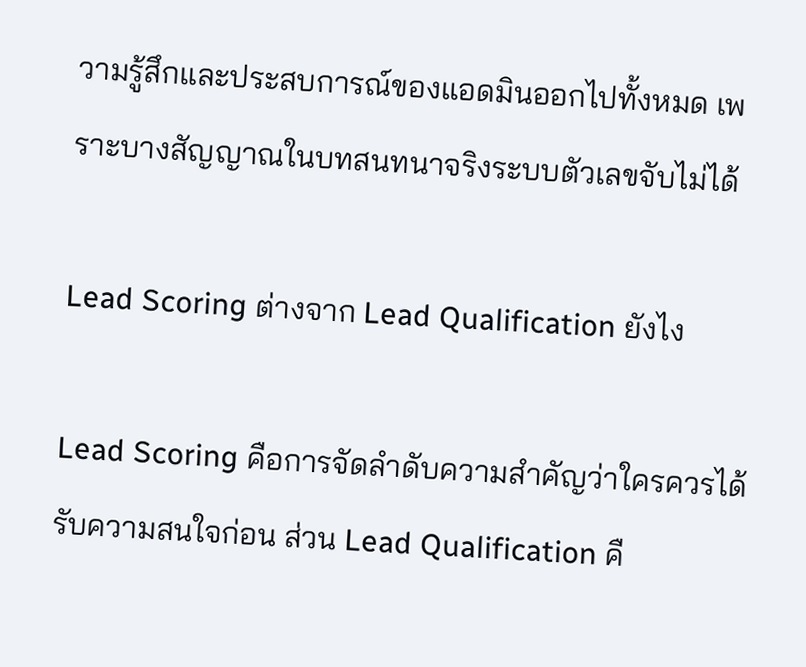วามรู้สึกและประสบการณ์ของแอดมินออกไปทั้งหมด เพราะบางสัญญาณในบทสนทนาจริงระบบตัวเลขจับไม่ได้

Lead Scoring ต่างจาก Lead Qualification ยังไง

Lead Scoring คือการจัดลำดับความสำคัญว่าใครควรได้รับความสนใจก่อน ส่วน Lead Qualification คื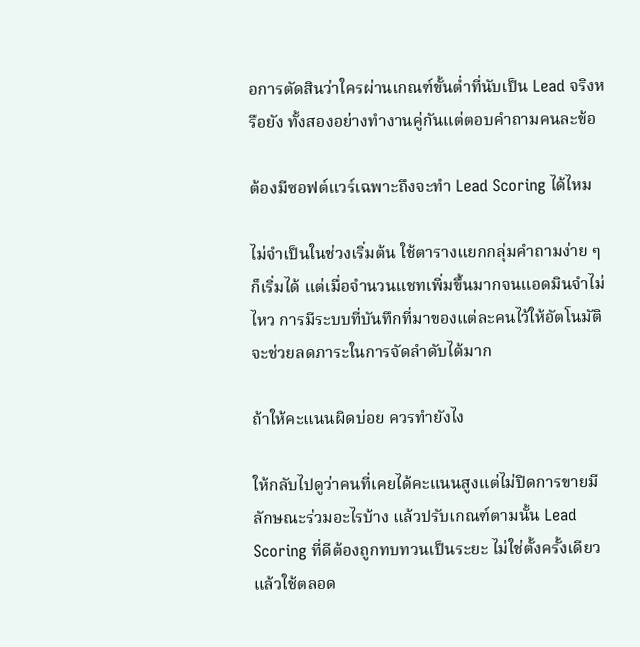อการตัดสินว่าใครผ่านเกณฑ์ขั้นต่ำที่นับเป็น Lead จริงหรือยัง ทั้งสองอย่างทำงานคู่กันแต่ตอบคำถามคนละข้อ

ต้องมีซอฟต์แวร์เฉพาะถึงจะทำ Lead Scoring ได้ไหม

ไม่จำเป็นในช่วงเริ่มต้น ใช้ตารางแยกกลุ่มคำถามง่าย ๆ ก็เริ่มได้ แต่เมื่อจำนวนแชทเพิ่มขึ้นมากจนแอดมินจำไม่ไหว การมีระบบที่บันทึกที่มาของแต่ละคนไว้ให้อัตโนมัติจะช่วยลดภาระในการจัดลำดับได้มาก

ถ้าให้คะแนนผิดบ่อย ควรทำยังไง

ให้กลับไปดูว่าคนที่เคยได้คะแนนสูงแต่ไม่ปิดการขายมีลักษณะร่วมอะไรบ้าง แล้วปรับเกณฑ์ตามนั้น Lead Scoring ที่ดีต้องถูกทบทวนเป็นระยะ ไม่ใช่ตั้งครั้งเดียวแล้วใช้ตลอด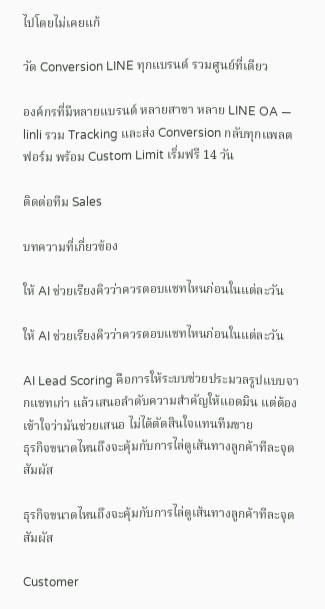ไปโดยไม่เคยแก้

วัด Conversion LINE ทุกแบรนด์ รวมศูนย์ที่เดียว

องค์กรที่มีหลายแบรนด์ หลายสาขา หลาย LINE OA — linli รวม Tracking และส่ง Conversion กลับทุกแพลตฟอร์ม พร้อม Custom Limit เริ่มฟรี 14 วัน

ติดต่อทีม Sales

บทความที่เกี่ยวข้อง

ให้ AI ช่วยเรียงคิวว่าควรตอบแชทไหนก่อนในแต่ละวัน

ให้ AI ช่วยเรียงคิวว่าควรตอบแชทไหนก่อนในแต่ละวัน

AI Lead Scoring คือการให้ระบบช่วยประมวลรูปแบบจากแชทเก่า แล้วเสนอลำดับความสำคัญให้แอดมิน แต่ต้องเข้าใจว่ามันช่วยเสนอ ไม่ได้ตัดสินใจแทนทีมขาย
ธุรกิจขนาดไหนถึงจะคุ้มกับการไล่ดูเส้นทางลูกค้าทีละจุดสัมผัส

ธุรกิจขนาดไหนถึงจะคุ้มกับการไล่ดูเส้นทางลูกค้าทีละจุดสัมผัส

Customer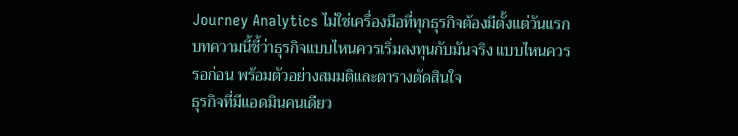Journey Analytics ไม่ใช่เครื่องมือที่ทุกธุรกิจต้องมีตั้งแต่วันแรก บทความนี้ชี้ว่าธุรกิจแบบไหนควรเริ่มลงทุนกับมันจริง แบบไหนควรรอก่อน พร้อมตัวอย่างสมมติและตารางตัดสินใจ
ธุรกิจที่มีแอดมินคนเดียว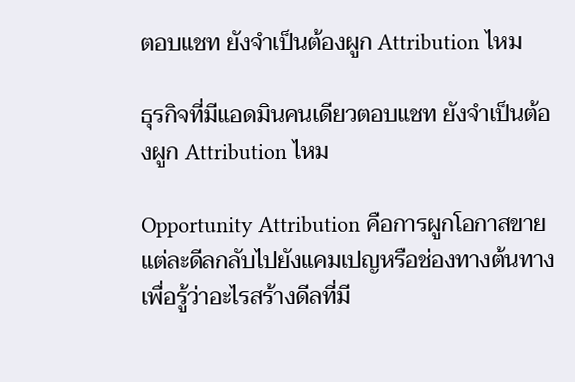ตอบแชท ยังจำเป็นต้องผูก Attribution ไหม

ธุรกิจที่มีแอดมินคนเดียวตอบแชท ยังจำเป็นต้องผูก Attribution ไหม

Opportunity Attribution คือการผูกโอกาสขายแต่ละดีลกลับไปยังแคมเปญหรือช่องทางต้นทาง เพื่อรู้ว่าอะไรสร้างดีลที่มี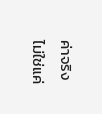ค่าจริง ไม่ใช่แค่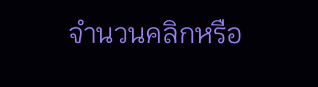จำนวนคลิกหรือ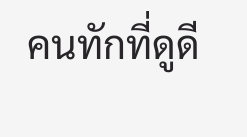คนทักที่ดูดี